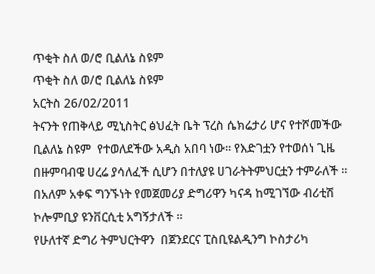ጥቂት ስለ ወ/ሮ ቢልለኔ ስዩም
ጥቂት ስለ ወ/ሮ ቢልለኔ ስዩም
አርትስ 26/02/2011
ትናንት የጠቅላይ ሚኒስትር ፅህፈት ቤት ፕረስ ሴክሬታሪ ሆና የተሾመችው  ቢልለኔ ስዩም  የተወለደችው አዲስ አበባ ነው፡፡ የእድገቷን የተወሰነ ጊዜ በዙምባብዌ ሀረሬ ያሳለፈች ሲሆን በተለያዩ ሀገራትትምህርቷን ተምራለች ።
በአለም አቀፍ ግንኙነት የመጀመሪያ ድግሪዋን ካናዳ ከሚገኘው ብሪቲሽ ኮሎምቢያ ዩንቨርሲቲ አግኝታለች ።
የሁለተኛ ድግሪ ትምህርትዋን  በጀንደርና ፒስቢዩልዲንግ ኮስታሪካ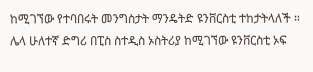ከሚገኘው የተባበሩት መንግስታት ማንዴትድ ዩንቨርስቲ ተከታትላለች ።
ሌላ ሁለተኛ ድግሪ በፒስ ስተዲስ ኦስትሪያ ከሚገኘው ዩንቨርስቲ ኦፍ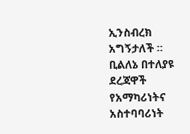ኢንስብረክ አግኝታለች ።
ቢልለኔ በተለያዩ ደረጃዋች የአማካሪነትና አስተባባሪነት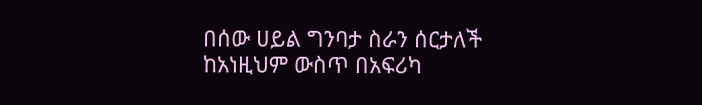በሰው ሀይል ግንባታ ስራን ሰርታለች ከአነዚህም ውስጥ በአፍሪካ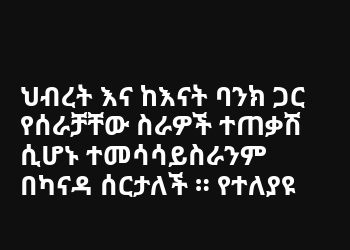ህብረት እና ከእናት ባንክ ጋር የሰራቻቸው ስራዎች ተጠቃሽ ሲሆኑ ተመሳሳይስራንም በካናዳ ሰርታለች ። የተለያዩ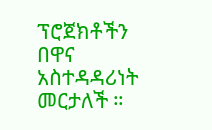ፕሮጀክቶችን በዋና አስተዳዳሪነት መርታለች ።